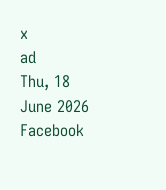x
ad
Thu, 18 June 2026
Facebook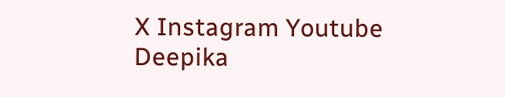X Instagram Youtube
Deepika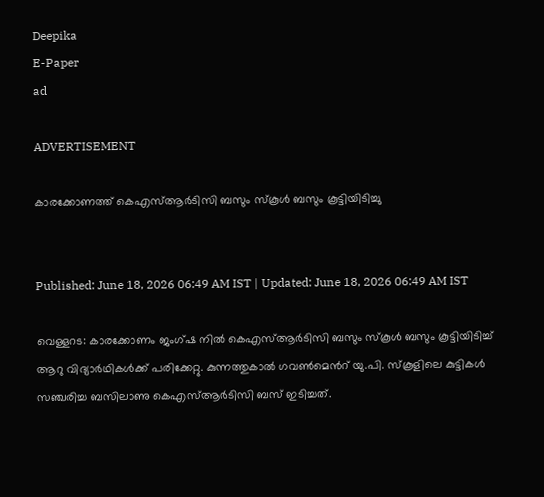Deepika
E-Paper
ad

ADVERTISEMENT

കാരക്കോണത്ത് കെഎസ്ആര്‍ടിസി ബസും സ്‌കൂള്‍ ബസും കൂട്ടിയിടിച്ചു


Published: June 18, 2026 06:49 AM IST | Updated: June 18, 2026 06:49 AM IST

വെള്ളറട: കാരക്കോണം ജംഗ്ഷ നില്‍ കെഎസ്ആര്‍ടിസി ബസും സ്‌കൂള്‍ ബസും കൂട്ടിയിടിച്ച് ആറു വിദ്യാര്‍ഥികള്‍ക്ക് പരിക്കേറ്റു. കുന്നത്തുകാല്‍ ഗവണ്‍മെന്‍റ് യു.പി. സ്‌കൂളിലെ കുട്ടികള്‍ സഞ്ചരിച്ച ബസിലാണു കെഎസ്ആര്‍ടിസി ബസ് ഇടിച്ചത്.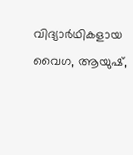വിദ്യാര്‍ഥികളായ വൈഗ, ആയുഷ്,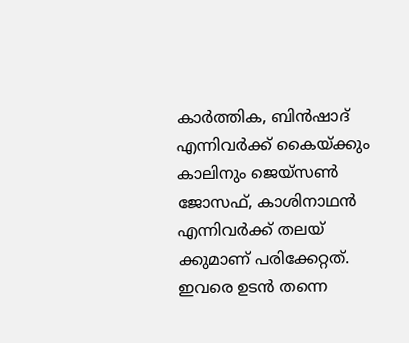കാര്‍ത്തിക, ബിന്‍ഷാദ് എന്നിവര്‍ക്ക് കൈയ്ക്കും കാലിനും ജെയ്‌സണ്‍ ജോസഫ്, കാശിനാഥന്‍ എന്നിവര്‍ക്ക് തലയ് ക്കുമാണ് പരിക്കേറ്റത്. ഇവരെ ഉടന്‍ തന്നെ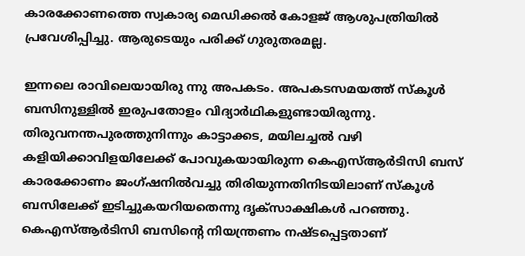കാരക്കോണത്തെ സ്വകാര്യ മെഡിക്കല്‍ കോളജ് ആശുപത്രിയില്‍ പ്രവേശിപ്പിച്ചു. ആരുടെയും പരിക്ക് ഗുരുതരമല്ല.

ഇന്നലെ രാവിലെയായിരു ന്നു അപകടം. അപകടസമയത്ത് സ്‌കൂള്‍ ബസിനുള്ളില്‍ ഇരുപതോളം വിദ്യാര്‍ഥികളുണ്ടായിരുന്നു. തിരുവനന്തപുരത്തുനിന്നും കാട്ടാക്കട, മയിലച്ചല്‍ വഴി കളിയിക്കാവിളയിലേക്ക് പോവുകയായിരുന്ന കെഎസ്ആര്‍ടിസി ബസ് കാരക്കോണം ജംഗ്ഷനിൽവച്ചു തിരിയുന്നതിനിടയിലാണ് സ്‌കൂള്‍ ബസിലേക്ക് ഇടിച്ചുകയറിയതെന്നു ദൃക്‌സാക്ഷികള്‍ പറഞ്ഞു. കെഎസ്ആര്‍ടിസി ബസിന്‍റെ നിയന്ത്രണം നഷ്ടപ്പെട്ടതാണ്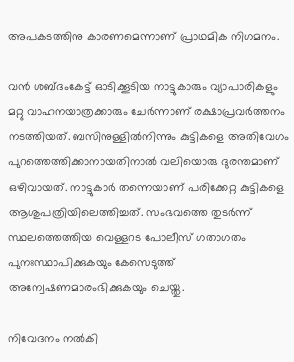അപകടത്തിനു കാരണമെന്നാണ് പ്രാഥമിക നിഗമനം.

വന്‍ ശബ്ദംകേട്ട് ഓടിക്കൂടിയ നാട്ടുകാരും വ്യാപാരികളും മറ്റു വാഹനയാത്രക്കാരും ചേര്‍ന്നാണ് രക്ഷാപ്രവര്‍ത്തനം നടത്തിയത്. ബസിനുള്ളില്‍നിന്നും കുട്ടികളെ അതിവേഗം പുറത്തെത്തിക്കാനായതിനാല്‍ വലിയൊരു ദുരന്തമാണ് ഒഴിവായത്. നാട്ടുകാര്‍ തന്നെയാണ് പരിക്കേറ്റ കുട്ടികളെ ആശുപത്രിയിലെത്തിച്ചത്. സംഭവത്തെ തുടര്‍ന്ന് സ്ഥലത്തെത്തിയ വെള്ളറട പോലീസ് ഗതാഗതം പുനഃസ്ഥാപിക്കുകയും കേസെടുത്ത് അന്വേഷണമാരംഭിക്കുകയും ചെയ്തു.

നിവേദനം നല്‍കി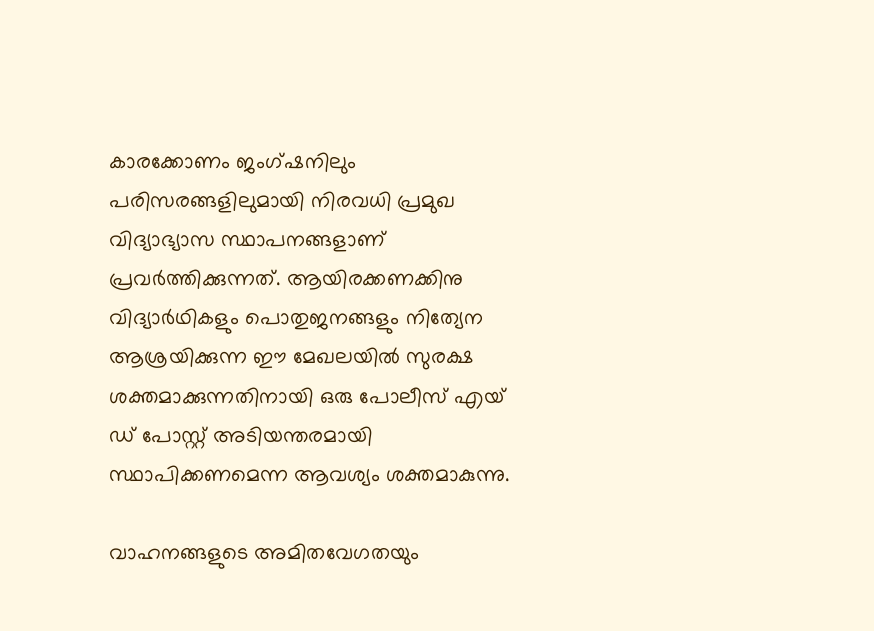കാരക്കോണം ജംഗ്ഷനിലും പരിസരങ്ങളിലുമായി നിരവധി പ്രമുഖ വിദ്യാഭ്യാസ സ്ഥാപനങ്ങളാണ് പ്രവര്‍ത്തിക്കുന്നത്. ആയിരക്കണക്കിനു വിദ്യാര്‍ഥികളും പൊതുജനങ്ങളും നിത്യേന ആശ്രയിക്കുന്ന ഈ മേഖലയില്‍ സുരക്ഷ ശക്തമാക്കുന്നതിനായി ഒരു പോലീസ് എയ് ഡ് പോസ്റ്റ് അടിയന്തരമായി സ്ഥാപിക്കണമെന്ന ആവശ്യം ശക്തമാകുന്നു.

വാഹനങ്ങളുടെ അമിതവേഗതയും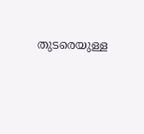തുടരെയുള്ള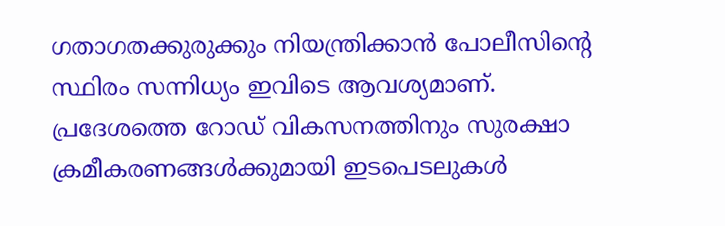ഗതാഗതക്കുരുക്കും നിയന്ത്രിക്കാന്‍ പോലീസിന്‍റെ സ്ഥിരം സന്നിധ്യം ഇവിടെ ആവശ്യമാണ്. പ്രദേശത്തെ റോഡ് വികസനത്തിനും സുരക്ഷാ ക്രമീകരണങ്ങള്‍ക്കുമായി ഇടപെടലുകള്‍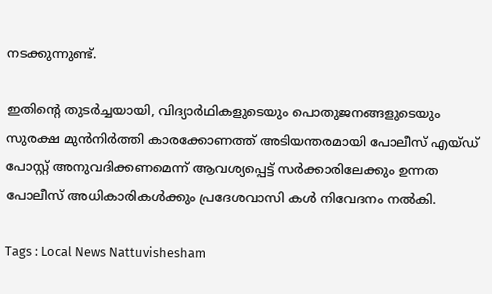നടക്കുന്നുണ്ട്.

ഇതിന്‍റെ തുടര്‍ച്ചയായി, വിദ്യാര്‍ഥികളുടെയും പൊതുജനങ്ങളുടെയും സുരക്ഷ മുന്‍നിര്‍ത്തി കാരക്കോണത്ത് അടിയന്തരമായി പോലീസ് എയ്ഡ് പോസ്റ്റ് അനുവദിക്കണമെന്ന് ആവശ്യപ്പെട്ട് സര്‍ക്കാരിലേക്കും ഉന്നത പോലീസ് അധികാരികള്‍ക്കും പ്രദേശവാസി കൾ നിവേദനം നൽകി.

Tags : Local News Nattuvishesham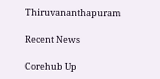Thiruvananthapuram

Recent News

Corehub Up